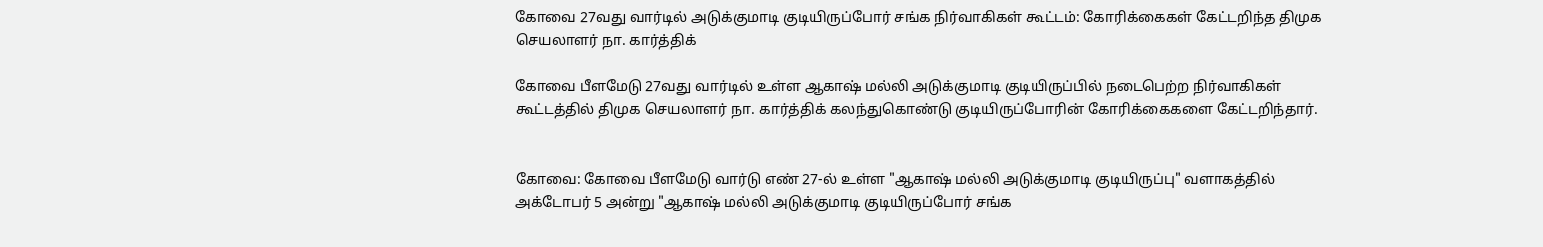கோவை 27வது வார்டில் அடுக்குமாடி குடியிருப்போர் சங்க நிர்வாகிகள் கூட்டம்: கோரிக்கைகள் கேட்டறிந்த திமுக செயலாளர் நா. கார்த்திக்

கோவை பீளமேடு 27வது வார்டில் உள்ள ஆகாஷ் மல்லி அடுக்குமாடி குடியிருப்பில் நடைபெற்ற நிர்வாகிகள் கூட்டத்தில் திமுக செயலாளர் நா. கார்த்திக் கலந்துகொண்டு குடியிருப்போரின் கோரிக்கைகளை கேட்டறிந்தார்.


கோவை: கோவை பீளமேடு வார்டு எண் 27-ல் உள்ள "ஆகாஷ் மல்லி அடுக்குமாடி குடியிருப்பு" வளாகத்தில் அக்டோபர் 5 அன்று "ஆகாஷ் மல்லி அடுக்குமாடி குடியிருப்போர் சங்க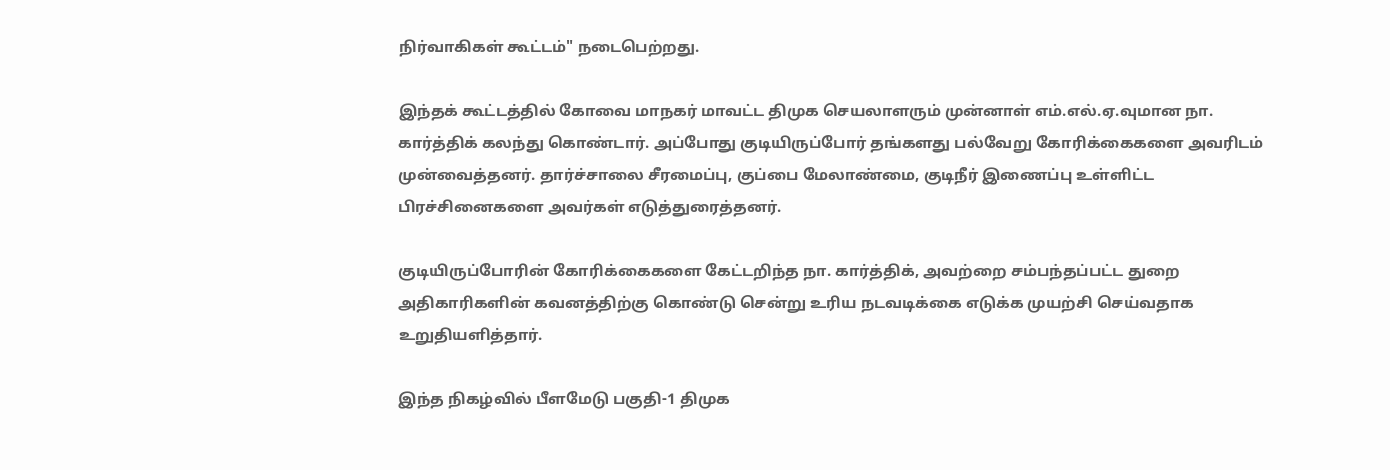நிர்வாகிகள் கூட்டம்" நடைபெற்றது.

இந்தக் கூட்டத்தில் கோவை மாநகர் மாவட்ட திமுக செயலாளரும் முன்னாள் எம்.எல்.ஏ.வுமான நா. கார்த்திக் கலந்து கொண்டார். அப்போது குடியிருப்போர் தங்களது பல்வேறு கோரிக்கைகளை அவரிடம் முன்வைத்தனர். தார்ச்சாலை சீரமைப்பு, குப்பை மேலாண்மை, குடிநீர் இணைப்பு உள்ளிட்ட பிரச்சினைகளை அவர்கள் எடுத்துரைத்தனர்.

குடியிருப்போரின் கோரிக்கைகளை கேட்டறிந்த நா. கார்த்திக், அவற்றை சம்பந்தப்பட்ட துறை அதிகாரிகளின் கவனத்திற்கு கொண்டு சென்று உரிய நடவடிக்கை எடுக்க முயற்சி செய்வதாக உறுதியளித்தார்.

இந்த நிகழ்வில் பீளமேடு பகுதி-1 திமுக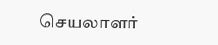செயலாளர்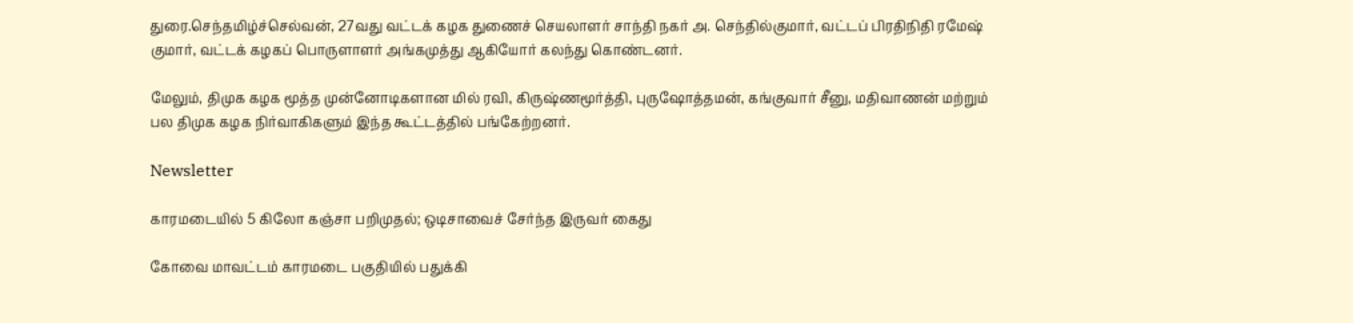துரை.செந்தமிழ்ச்செல்வன், 27வது வட்டக் கழக துணைச் செயலாளர் சாந்தி நகர் அ. செந்தில்குமார், வட்டப் பிரதிநிதி ரமேஷ் குமார், வட்டக் கழகப் பொருளாளர் அங்கமுத்து ஆகியோர் கலந்து கொண்டனர்.

மேலும், திமுக கழக மூத்த முன்னோடிகளான மில் ரவி, கிருஷ்ணமூர்த்தி, புருஷோத்தமன், கங்குவார் சீனு, மதிவாணன் மற்றும் பல திமுக கழக நிர்வாகிகளும் இந்த கூட்டத்தில் பங்கேற்றனர்.

Newsletter

காரமடையில் 5 கிலோ கஞ்சா பறிமுதல்; ஒடிசாவைச் சேர்ந்த இருவர் கைது

கோவை மாவட்டம் காரமடை பகுதியில் பதுக்கி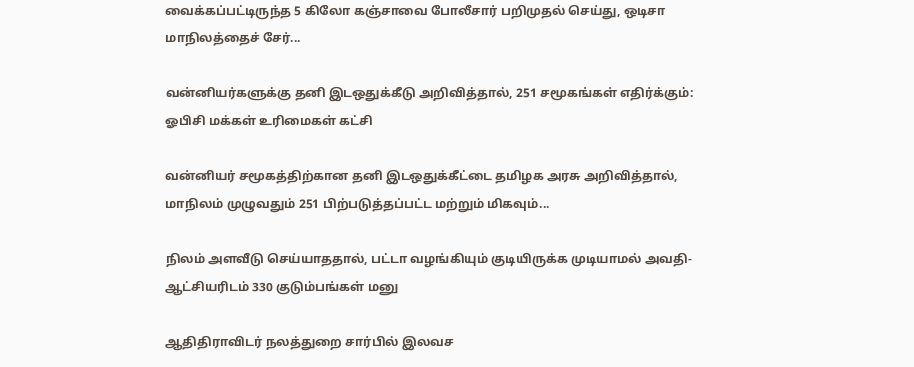வைக்கப்பட்டிருந்த 5 கிலோ கஞ்சாவை போலீசார் பறிமுதல் செய்து, ஒடிசா மாநிலத்தைச் சேர்...

வன்னியர்களுக்கு தனி இடஒதுக்கீடு அறிவித்தால், 251 சமூகங்கள் எதிர்க்கும்: ஓபிசி மக்கள் உரிமைகள் கட்சி

வன்னியர் சமூகத்திற்கான தனி இடஒதுக்கீட்டை தமிழக அரசு அறிவித்தால், மாநிலம் முழுவதும் 251 பிற்படுத்தப்பட்ட மற்றும் மிகவும்...

நிலம் அளவீடு செய்யாததால், பட்டா வழங்கியும் குடியிருக்க முடியாமல் அவதி- ஆட்சியரிடம் 330 குடும்பங்கள் மனு

ஆதிதிராவிடர் நலத்துறை சார்பில் இலவச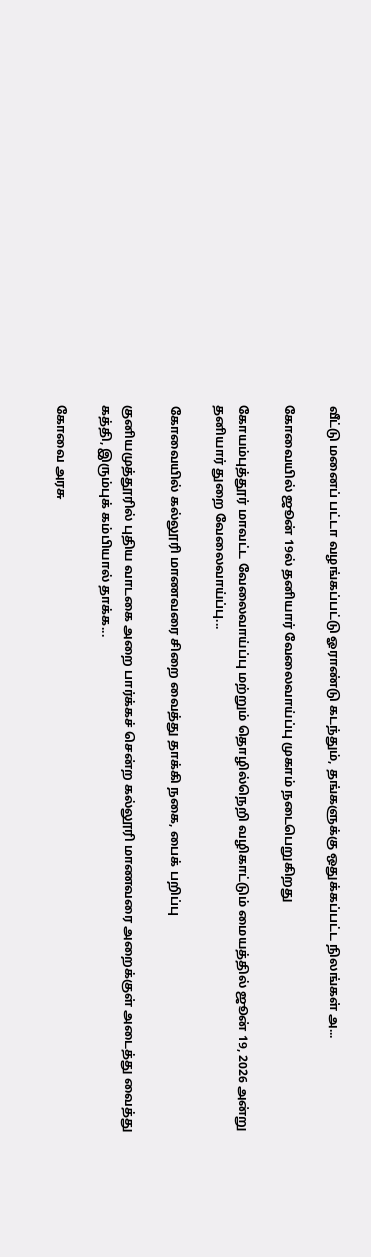வீட்டு மனைப் பட்டா வழங்கப்பட்டு ஓராண்டு கடந்தும், தங்களுக்கு ஒதுக்கப்பட்ட நிலங்கள் அ...

கோவையில் ஜூன் 19ல் தனியார் வேலைவாய்ப்பு முகாம் நடைபெறுகிறது

கோயம்புத்தூர் மாவட்ட வேலைவாய்ப்பு மற்றும் தொழில்நெறி வழிகாட்டும் மையத்தில் ஜூன் 19, 2026 அன்று தனியார் துறை வேலைவாய்ப்பு...

கோவையில் கல்லூரி மாணவரை சிறை வைத்து தாக்கி நகை, பைக் பறிப்பு

குனியமுத்தூரில் புதிய வாடகை அறை பார்க்கச் சென்ற கல்லூரி மாணவரை அறைக்குள் அடைத்து வைத்து கத்தி, இரும்புக் கம்பியால் தாக்க...

கோவை அரசு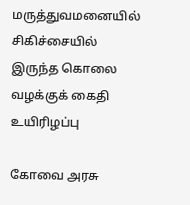மருத்துவமனையில் சிகிச்சையில் இருந்த கொலை வழக்குக் கைதி உயிரிழப்பு

கோவை அரசு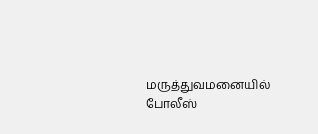மருத்துவமனையில் போலீஸ்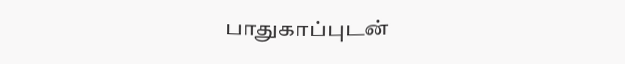பாதுகாப்புடன்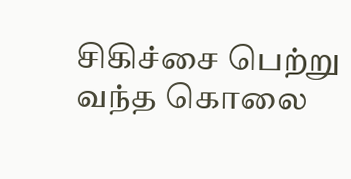சிகிச்சை பெற்று வந்த கொலை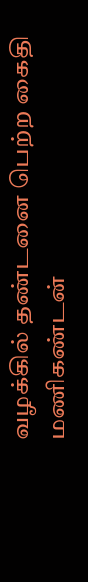வழக்கில் தண்டனை பெற்ற கைதி மணிகண்டன்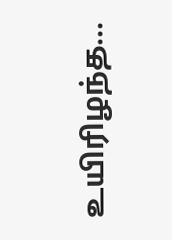உயிரிழந்த...